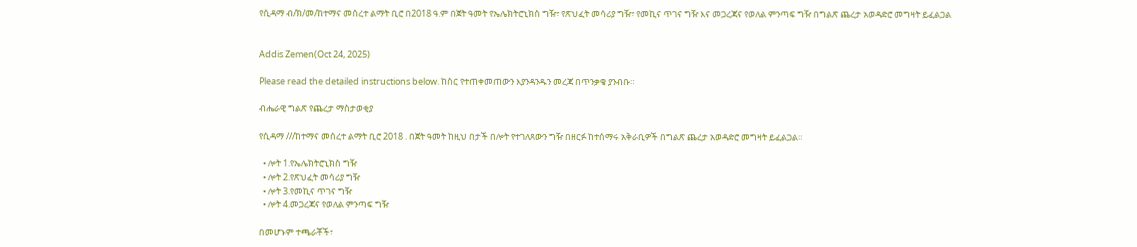የሲዳማ ብ/ክ/መ/ከተማና መሰረተ ልማት ቢሮ በ2018 ዓ.ም በጀት ዓመት የኤሌክትሮኒክስ ግዥ፣ የጽህፈት መሳሪያ ግዥ፣ የመኪና ጥገና ግዥ እና መጋረጃና የወለል ምንጣፍ ግዥ በግልጽ ጨረታ አወዳድሮ መግዛት ይፈልጋል


Addis Zemen(Oct 24, 2025)

Please read the detailed instructions below. ከስር የተጠቀመጠውን እያንዳንዱን መረጃ በጥንቃቄ ያንብቡ።

ብሔራዊ ግልጽ የጨረታ ማስታወቂያ

የሲዳማ ///ከተማና መሰረተ ልማት ቢሮ 2018 . በጀት ዓመት ከዚህ በታች በሎት የተገለጸውን ግዥ በዘርፉ ከተሰማሩ አቅራቢዎች በግልጽ ጨረታ አወዳድሮ መግዛት ይፈልጋል።

  • ሎት 1.የኤሌክትሮኒክስ ግዥ
  • ሎት 2.የጽህፈት መሳሪያ ግዥ
  • ሎት 3.የመኪና ጥገና ግዥ
  • ሎት 4.መጋረጃና የወለል ምንጣፍ ግዥ

በመሆኑም ተጫራቾች፣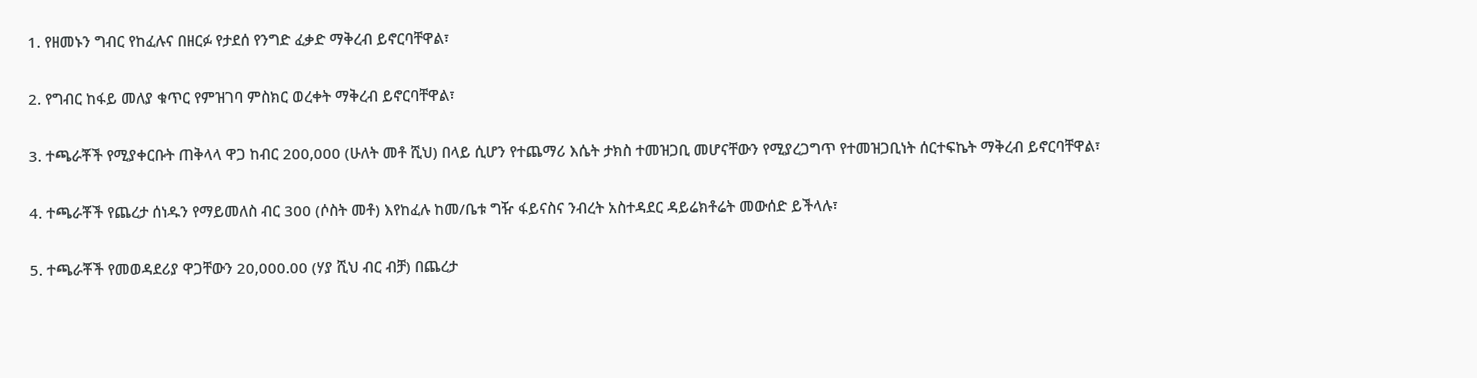1. የዘመኑን ግብር የከፈሉና በዘርፉ የታደሰ የንግድ ፈቃድ ማቅረብ ይኖርባቸዋል፣

2. የግብር ከፋይ መለያ ቁጥር የምዝገባ ምስክር ወረቀት ማቅረብ ይኖርባቸዋል፣

3. ተጫራቾች የሚያቀርቡት ጠቅላላ ዋጋ ከብር 200,000 (ሁለት መቶ ሺህ) በላይ ሲሆን የተጨማሪ እሴት ታክስ ተመዝጋቢ መሆናቸውን የሚያረጋግጥ የተመዝጋቢነት ሰርተፍኬት ማቅረብ ይኖርባቸዋል፣

4. ተጫራቾች የጨረታ ሰነዱን የማይመለስ ብር 300 (ሶስት መቶ) እየከፈሉ ከመ/ቤቱ ግዥ ፋይናስና ንብረት አስተዳደር ዳይሬክቶሬት መውሰድ ይችላሉ፣

5. ተጫራቾች የመወዳደሪያ ዋጋቸውን 20,000.00 (ሃያ ሺህ ብር ብቻ) በጨረታ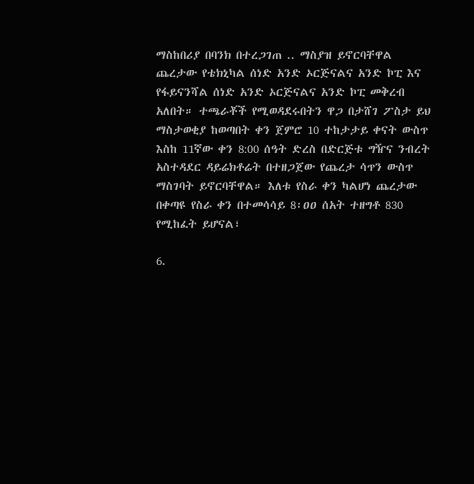ማስከበሪያ በባንክ በተረጋገጠ .. ማስያዝ ይኖርባቸዋል ጨረታው የቴክኒካል ሰነድ አንድ ኦርጅናልና አንድ ኮፒ እና የፋይናንሻል ሰነድ አንድ ኦርጅናልና አንድ ኮፒ መቅረብ አለበት። ተጫራቾች የሚወዳደሩበትን ዋጋ በታሸገ ፖስታ ይህ ማስታወቂያ ከወጣበት ቀን ጀምሮ 10 ተከታታይ ቀናት ውስጥ እስከ 11ኛው ቀን 8:00 ሰዓት ድረስ በድርጅቱ ግዥና ንብረት አስተዳደር ዳይሬክቶሬት በተዘጋጀው የጨረታ ሳጥን ውስጥ ማስገባት ይኖርባቸዋል። እለቱ የስራ ቀን ካልሆነ ጨረታው በቀጣዩ የስራ ቀን በተመሳሳይ 8፡ዐዐ ሰአት ተዘግቶ 830 የሚከፈት ይሆናል፣

6.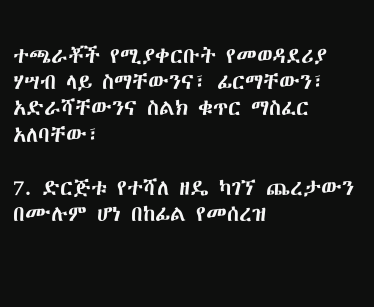ተጫራቾች የሚያቀርቡት የመወዳደሪያ ሃሣብ ላይ ስማቸውንና፣ ፊርማቸውን፣ አድራሻቸውንና ስልክ ቁጥር ማስፈር አለባቸው፣

7. ድርጅቱ የተሻለ ዘዴ ካገኘ ጨረታውን በሙሉም ሆነ በከፊል የመሰረዝ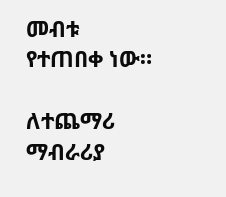መብቱ የተጠበቀ ነው።

ለተጨማሪ ማብራሪያ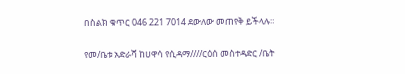በስልክ ቁጥር 046 221 7014 ደውለው መጠየቅ ይችላሉ።

የመ/ቤቱ አድራሻ ከሀዋሳ የሲዳማ////ርዕሰ መስተዳድር /ቤት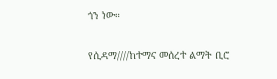ጎን ነው።

የሲዳማ////ከተማና መሰረተ ልማት ቢሮ